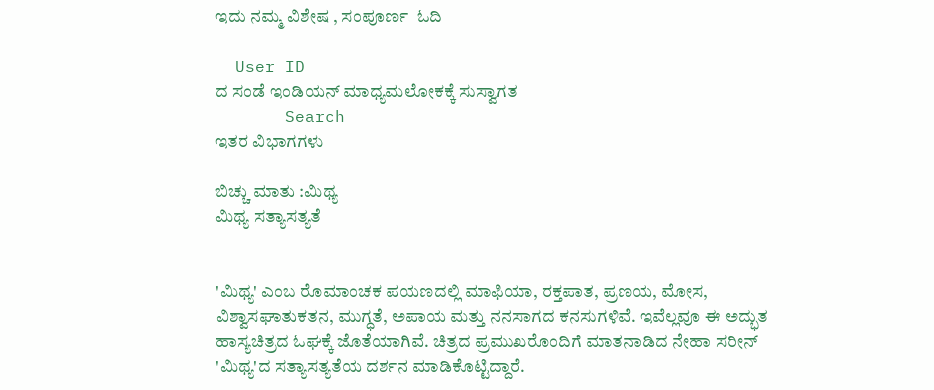ಇದು ನಮ್ಮ ವಿಶೇಷ , ಸಂಪೂರ್ಣ  ಓದಿ

  User ID
ದ ಸಂಡೆ ಇಂಡಿಯನ್ ಮಾಧ್ಯಮಲೋಕಕ್ಕೆ ಸುಸ್ವಾಗತ
       Search
ಇತರ ವಿಭಾಗಗಳು

ಬಿಚ್ಚು ಮಾತು :ಮಿಥ್ಯ
ಮಿಥ್ಯ ಸತ್ಯಾಸತ್ಯತೆ


'ಮಿಥ್ಯ' ಎಂಬ ರೊಮಾಂಚಕ ಪಯಣದಲ್ಲಿ ಮಾಫಿಯಾ, ರಕ್ತಪಾತ, ಪ್ರಣಯ, ಮೋಸ, ವಿಶ್ವಾಸಘಾತುಕತನ, ಮುಗ್ಧತೆ, ಅಪಾಯ ಮತ್ತು ನನಸಾಗದ ಕನಸುಗಳಿವೆ. ಇವೆಲ್ಲವೂ ಈ ಅದ್ಭುತ ಹಾಸ್ಯಚಿತ್ರದ ಓಘಕ್ಕೆ ಜೊತೆಯಾಗಿವೆ. ಚಿತ್ರದ ಪ್ರಮುಖರೊಂದಿಗೆ ಮಾತನಾಡಿದ ನೇಹಾ ಸರೀನ್ 'ಮಿಥ್ಯ'ದ ಸತ್ಯಾಸತ್ಯತೆಯ ದರ್ಶನ ಮಾಡಿಕೊಟ್ಟಿದ್ದಾರೆ.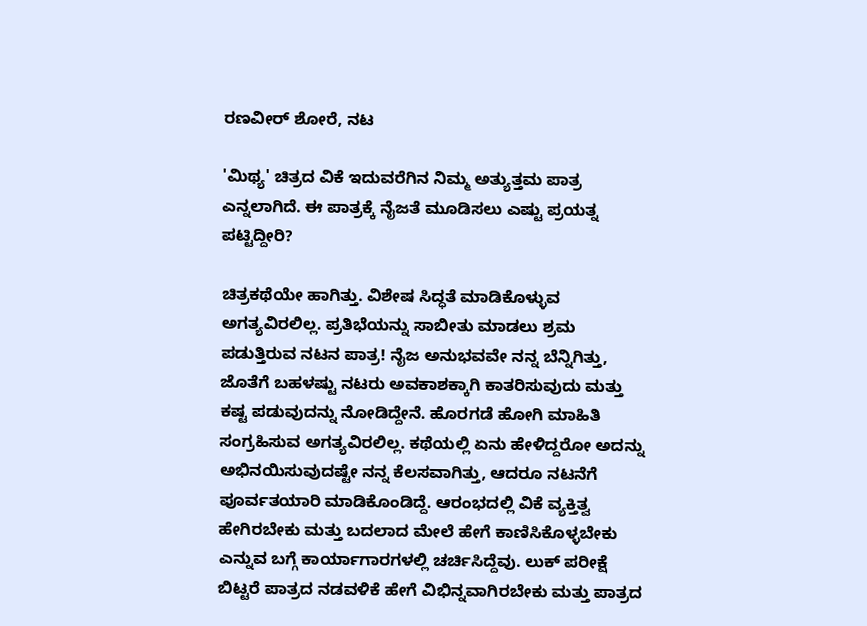ರಣವೀರ್ ಶೋರೆ, ನಟ

'ಮಿಥ್ಯ' ಚಿತ್ರದ ವಿಕೆ ಇದುವರೆಗಿನ ನಿಮ್ಮ ಅತ್ಯುತ್ತಮ ಪಾತ್ರ ಎನ್ನಲಾಗಿದೆ. ಈ ಪಾತ್ರಕ್ಕೆ ನೈಜತೆ ಮೂಡಿಸಲು ಎಷ್ಟು ಪ್ರಯತ್ನ ಪಟ್ಟಿದ್ದೀರಿ?

ಚಿತ್ರಕಥೆಯೇ ಹಾಗಿತ್ತು. ವಿಶೇಷ ಸಿದ್ಧತೆ ಮಾಡಿಕೊಳ್ಳುವ ಅಗತ್ಯವಿರಲಿಲ್ಲ. ಪ್ರತಿಭೆಯನ್ನು ಸಾಬೀತು ಮಾಡಲು ಶ್ರಮ ಪಡುತ್ತಿರುವ ನಟನ ಪಾತ್ರ! ನೈಜ ಅನುಭವವೇ ನನ್ನ ಬೆನ್ನಿಗಿತ್ತು, ಜೊತೆಗೆ ಬಹಳಷ್ಟು ನಟರು ಅವಕಾಶಕ್ಕಾಗಿ ಕಾತರಿಸುವುದು ಮತ್ತು ಕಷ್ಟ ಪಡುವುದನ್ನು ನೋಡಿದ್ದೇನೆ. ಹೊರಗಡೆ ಹೋಗಿ ಮಾಹಿತಿ ಸಂಗ್ರಹಿಸುವ ಅಗತ್ಯವಿರಲಿಲ್ಲ. ಕಥೆಯಲ್ಲಿ ಏನು ಹೇಳಿದ್ದರೋ ಅದನ್ನು ಅಭಿನಯಿಸುವುದಷ್ಟೇ ನನ್ನ ಕೆಲಸವಾಗಿತ್ತು, ಆದರೂ ನಟನೆಗೆ ಪೂರ್ವತಯಾರಿ ಮಾಡಿಕೊಂಡಿದ್ದೆ. ಆರಂಭದಲ್ಲಿ ವಿಕೆ ವ್ಯಕ್ತಿತ್ವ ಹೇಗಿರಬೇಕು ಮತ್ತು ಬದಲಾದ ಮೇಲೆ ಹೇಗೆ ಕಾಣಿಸಿಕೊಳ್ಳಬೇಕು ಎನ್ನುವ ಬಗ್ಗೆ ಕಾರ್ಯಾಗಾರಗಳಲ್ಲಿ ಚರ್ಚಿಸಿದ್ದೆವು. ಲುಕ್ ಪರೀಕ್ಷೆ ಬಿಟ್ಟರೆ ಪಾತ್ರದ ನಡವಳಿಕೆ ಹೇಗೆ ವಿಭಿನ್ನವಾಗಿರಬೇಕು ಮತ್ತು ಪಾತ್ರದ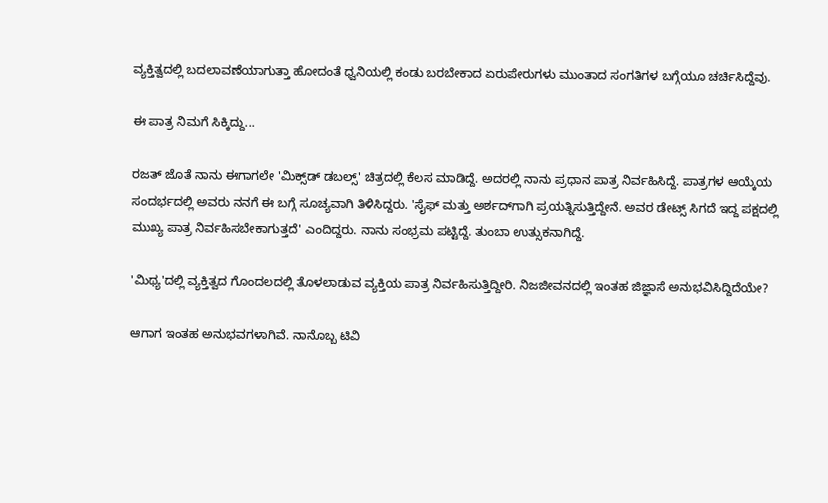ವ್ಯಕ್ತಿತ್ವದಲ್ಲಿ ಬದಲಾವಣೆಯಾಗುತ್ತಾ ಹೋದಂತೆ ಧ್ವನಿಯಲ್ಲಿ ಕಂಡು ಬರಬೇಕಾದ ಏರುಪೇರುಗಳು ಮುಂತಾದ ಸಂಗತಿಗಳ ಬಗ್ಗೆಯೂ ಚರ್ಚಿಸಿದ್ದೆವು.

ಈ ಪಾತ್ರ ನಿಮಗೆ ಸಿಕ್ಕಿದ್ದು...

ರಜತ್ ಜೊತೆ ನಾನು ಈಗಾಗಲೇ 'ಮಿಕ್ಸ್‌ಡ್ ಡಬಲ್ಸ್' ಚಿತ್ರದಲ್ಲಿ ಕೆಲಸ ಮಾಡಿದ್ದೆ. ಅದರಲ್ಲಿ ನಾನು ಪ್ರಧಾನ ಪಾತ್ರ ನಿರ್ವಹಿಸಿದ್ದೆ. ಪಾತ್ರಗಳ ಆಯ್ಕೆಯ ಸಂದರ್ಭದಲ್ಲಿ ಅವರು ನನಗೆ ಈ ಬಗ್ಗೆ ಸೂಚ್ಯವಾಗಿ ತಿಳಿಸಿದ್ದರು. 'ಸೈಫ್ ಮತ್ತು ಅರ್ಶದ್‌ಗಾಗಿ ಪ್ರಯತ್ನಿಸುತ್ತಿದ್ದೇನೆ. ಅವರ ಡೇಟ್ಸ್ ಸಿಗದೆ ಇದ್ದ ಪಕ್ಷದಲ್ಲಿ ಮುಖ್ಯ ಪಾತ್ರ ನಿರ್ವಹಿಸಬೇಕಾಗುತ್ತದೆ' ಎಂದಿದ್ದರು. ನಾನು ಸಂಭ್ರಮ ಪಟ್ಟಿದ್ದೆ. ತುಂಬಾ ಉತ್ಸುಕನಾಗಿದ್ದೆ.

'ಮಿಥ್ಯ'ದಲ್ಲಿ ವ್ಯಕ್ತಿತ್ವದ ಗೊಂದಲದಲ್ಲಿ ತೊಳಲಾಡುವ ವ್ಯಕ್ತಿಯ ಪಾತ್ರ ನಿರ್ವಹಿಸುತ್ತಿದ್ದೀರಿ. ನಿಜಜೀವನದಲ್ಲಿ ಇಂತಹ ಜಿಜ್ಞಾಸೆ ಅನುಭವಿಸಿದ್ದಿದೆಯೇ?

ಆಗಾಗ ಇಂತಹ ಅನುಭವಗಳಾಗಿವೆ. ನಾನೊಬ್ಬ ಟಿವಿ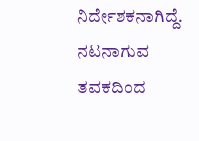ನಿರ್ದೇಶಕನಾಗಿದ್ದೆ. ನಟನಾಗುವ ತವಕದಿಂದ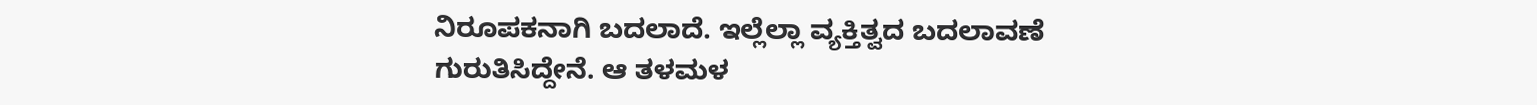ನಿರೂಪಕನಾಗಿ ಬದಲಾದೆ. ಇಲ್ಲೆಲ್ಲಾ ವ್ಯಕ್ತಿತ್ವದ ಬದಲಾವಣೆ ಗುರುತಿಸಿದ್ದೇನೆ. ಆ ತಳಮಳ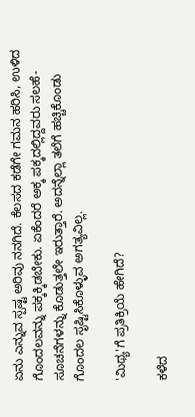ಏನು ಎನ್ನುವ ಸ್ಪಷ್ಟ ಅರಿವು ನನಗಿದೆ. ಕೆಲಸದ ಕಡೆಗೇ ಗಮನ ಹರಿಸಿ, ಉಳಿದ ಗೊಂದಲವನ್ನು ಪಕ್ಕಕ್ಕಿಡಬೇಕು. ಏಕೆಂದರೆ ಅಕ್ಕ ಪಕ್ಕದಲ್ಲಿದ್ದವರು ಸಲಹೆ- ಸೂಚನೆಗಳನ್ನು ಕೊಡುತ್ತಲೇ ಇರುತ್ತಾರೆ. ಅದನ್ನೆಲ್ಲಾ ತಲೆಗೆ ಹಚ್ಚಿಕೊಂಡು ಗೊಂದಲ ಸೃಷ್ಟಿಸಿಕೊಳ್ಳುವ ಅಗತ್ಯವಿಲ್ಲ.

'ಮಿಥ್ಯ'ಗೆ ಪ್ರತಿಕ್ರಿಯೆ ಹೇಗಿದೆ?

ಕಳೆದ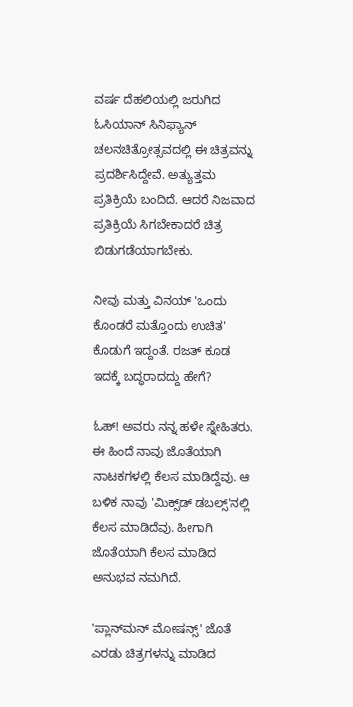ವರ್ಷ ದೆಹಲಿಯಲ್ಲಿ ಜರುಗಿದ ಓಸಿಯಾನ್ ಸಿನಿಫ್ಯಾನ್ ಚಲನಚಿತ್ರೋತ್ಸವದಲ್ಲಿ ಈ ಚಿತ್ರವನ್ನು ಪ್ರದರ್ಶಿಸಿದ್ದೇವೆ. ಅತ್ಯುತ್ತಮ ಪ್ರತಿಕ್ರಿಯೆ ಬಂದಿದೆ. ಆದರೆ ನಿಜವಾದ ಪ್ರತಿಕ್ರಿಯೆ ಸಿಗಬೇಕಾದರೆ ಚಿತ್ರ ಬಿಡುಗಡೆಯಾಗಬೇಕು.

ನೀವು ಮತ್ತು ವಿನಯ್ 'ಒಂದು ಕೊಂಡರೆ ಮತ್ತೊಂದು ಉಚಿತ' ಕೊಡುಗೆ ಇದ್ದಂತೆ. ರಜತ್ ಕೂಡ ಇದಕ್ಕೆ ಬದ್ಧರಾದದ್ದು ಹೇಗೆ?

ಓಹ್! ಅವರು ನನ್ನ ಹಳೇ ಸ್ನೇಹಿತರು. ಈ ಹಿಂದೆ ನಾವು ಜೊತೆಯಾಗಿ ನಾಟಕಗಳಲ್ಲಿ ಕೆಲಸ ಮಾಡಿದ್ದೆವು. ಆ ಬಳಿಕ ನಾವು 'ಮಿಕ್ಸ್‌ಡ್ ಡಬಲ್ಸ್'ನಲ್ಲಿ ಕೆಲಸ ಮಾಡಿದೆವು. ಹೀಗಾಗಿ ಜೊತೆಯಾಗಿ ಕೆಲಸ ಮಾಡಿದ ಅನುಭವ ನಮಗಿದೆ.

'ಪ್ಲಾನ್‌ಮನ್ ಮೋಷನ್ಸ್' ಜೊತೆ ಎರಡು ಚಿತ್ರಗಳನ್ನು ಮಾಡಿದ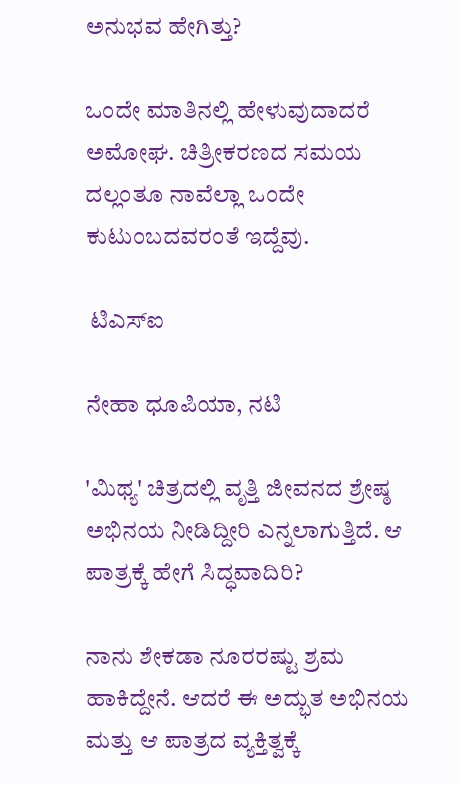ಅನುಭವ ಹೇಗಿತ್ತು?

ಒಂದೇ ಮಾತಿನಲ್ಲಿ ಹೇಳುವುದಾದರೆ ಅಮೋಘ. ಚಿತ್ರೀಕರಣದ ಸಮಯ ದಲ್ಲಂತೂ ನಾವೆಲ್ಲಾ ಒಂದೇ ಕುಟುಂಬದವರಂತೆ ಇದ್ದೆವು.

 ಟಿಎಸ್‌ಐ

ನೇಹಾ ಧೂಪಿಯಾ, ನಟಿ

'ಮಿಥ್ಯ' ಚಿತ್ರದಲ್ಲಿ ವೃತ್ತಿ ಜೀವನದ ಶ್ರೇಷ್ಠ ಅಭಿನಯ ನೀಡಿದ್ದೀರಿ ಎನ್ನಲಾಗುತ್ತಿದೆ. ಆ ಪಾತ್ರಕ್ಕೆ ಹೇಗೆ ಸಿದ್ಧವಾದಿರಿ?

ನಾನು ಶೇಕಡಾ ನೂರರಷ್ಟು ಶ್ರಮ ಹಾಕಿದ್ದೇನೆ. ಆದರೆ ಈ ಅದ್ಭುತ ಅಭಿನಯ ಮತ್ತು ಆ ಪಾತ್ರದ ವ್ಯಕ್ತಿತ್ವಕ್ಕೆ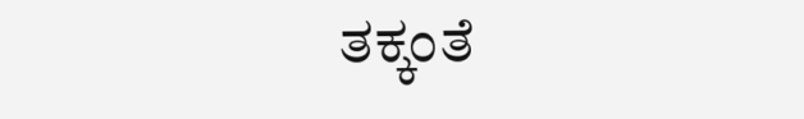ತಕ್ಕಂತೆ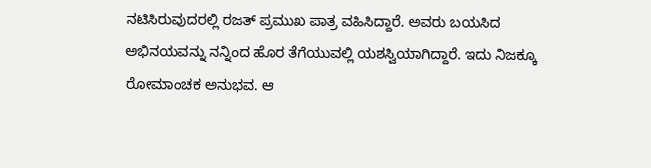ನಟಿಸಿರುವುದರಲ್ಲಿ ರಜತ್ ಪ್ರಮುಖ ಪಾತ್ರ ವಹಿಸಿದ್ದಾರೆ. ಅವರು ಬಯಸಿದ ಅಭಿನಯವನ್ನು ನನ್ನಿಂದ ಹೊರ ತೆಗೆಯುವಲ್ಲಿ ಯಶಸ್ವಿಯಾಗಿದ್ದಾರೆ. ಇದು ನಿಜಕ್ಕೂ ರೋಮಾಂಚಕ ಅನುಭವ. ಆ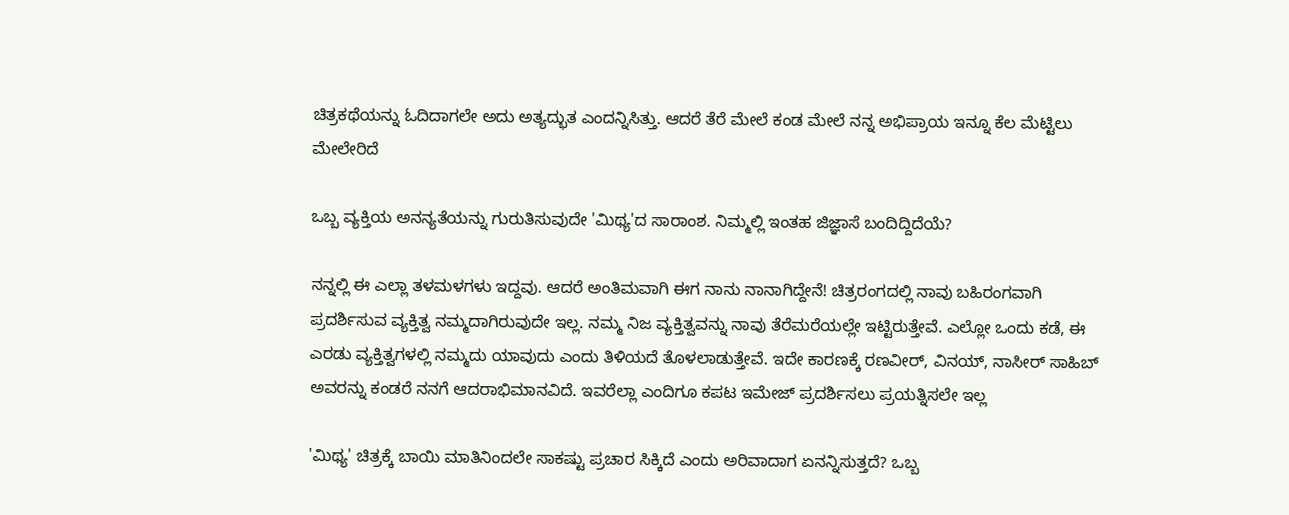ಚಿತ್ರಕಥೆಯನ್ನು ಓದಿದಾಗಲೇ ಅದು ಅತ್ಯದ್ಭುತ ಎಂದನ್ನಿಸಿತ್ತು. ಆದರೆ ತೆರೆ ಮೇಲೆ ಕಂಡ ಮೇಲೆ ನನ್ನ ಅಭಿಪ್ರಾಯ ಇನ್ನೂ ಕೆಲ ಮೆಟ್ಟಿಲು ಮೇಲೇರಿದೆ

ಒಬ್ಬ ವ್ಯಕ್ತಿಯ ಅನನ್ಯತೆಯನ್ನು ಗುರುತಿಸುವುದೇ 'ಮಿಥ್ಯ'ದ ಸಾರಾಂಶ. ನಿಮ್ಮಲ್ಲಿ ಇಂತಹ ಜಿಜ್ಞಾಸೆ ಬಂದಿದ್ದಿದೆಯೆ?

ನನ್ನಲ್ಲಿ ಈ ಎಲ್ಲಾ ತಳಮಳಗಳು ಇದ್ದವು. ಆದರೆ ಅಂತಿಮವಾಗಿ ಈಗ ನಾನು ನಾನಾಗಿದ್ದೇನೆ! ಚಿತ್ರರಂಗದಲ್ಲಿ ನಾವು ಬಹಿರಂಗವಾಗಿ ಪ್ರದರ್ಶಿಸುವ ವ್ಯಕ್ತಿತ್ವ ನಮ್ಮದಾಗಿರುವುದೇ ಇಲ್ಲ. ನಮ್ಮ ನಿಜ ವ್ಯಕ್ತಿತ್ವವನ್ನು ನಾವು ತೆರೆಮರೆಯಲ್ಲೇ ಇಟ್ಟಿರುತ್ತೇವೆ. ಎಲ್ಲೋ ಒಂದು ಕಡೆ, ಈ ಎರಡು ವ್ಯಕ್ತಿತ್ವಗಳಲ್ಲಿ ನಮ್ಮದು ಯಾವುದು ಎಂದು ತಿಳಿಯದೆ ತೊಳಲಾಡುತ್ತೇವೆ. ಇದೇ ಕಾರಣಕ್ಕೆ ರಣವೀರ್, ವಿನಯ್, ನಾಸೀರ್ ಸಾಹಿಬ್ ಅವರನ್ನು ಕಂಡರೆ ನನಗೆ ಆದರಾಭಿಮಾನವಿದೆ. ಇವರೆಲ್ಲಾ ಎಂದಿಗೂ ಕಪಟ ಇಮೇಜ್ ಪ್ರದರ್ಶಿಸಲು ಪ್ರಯತ್ನಿಸಲೇ ಇಲ್ಲ

'ಮಿಥ್ಯ' ಚಿತ್ರಕ್ಕೆ ಬಾಯಿ ಮಾತಿನಿಂದಲೇ ಸಾಕಷ್ಟು ಪ್ರಚಾರ ಸಿಕ್ಕಿದೆ ಎಂದು ಅರಿವಾದಾಗ ಏನನ್ನಿಸುತ್ತದೆ? ಒಬ್ಬ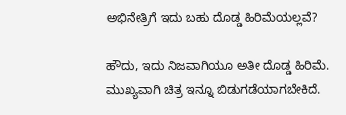ಅಭಿನೇತ್ರಿಗೆ ಇದು ಬಹು ದೊಡ್ಡ ಹಿರಿಮೆಯಲ್ಲವೆ?

ಹೌದು, ಇದು ನಿಜವಾಗಿಯೂ ಅತೀ ದೊಡ್ಡ ಹಿರಿಮೆ. ಮುಖ್ಯವಾಗಿ ಚಿತ್ರ ಇನ್ನೂ ಬಿಡುಗಡೆಯಾಗಬೇಕಿದೆ.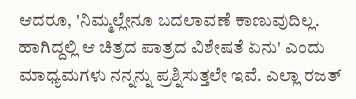ಆದರೂ, 'ನಿಮ್ಮಲ್ಲೇನೂ ಬದಲಾವಣೆ ಕಾಣುವುದಿಲ್ಲ. ಹಾಗಿದ್ದಲ್ಲಿ ಆ ಚಿತ್ರದ ಪಾತ್ರದ ವಿಶೇಷತೆ ಏನು' ಎಂದು ಮಾಧ್ಯಮಗಳು ನನ್ನನ್ನು ಪ್ರಶ್ನಿಸುತ್ತಲೇ ಇವೆ. ಎಲ್ಲಾ ರಜತ್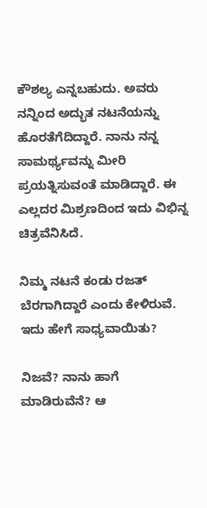ಕೌಶಲ್ಯ ಎನ್ನಬಹುದು. ಅವರು ನನ್ನಿಂದ ಅದ್ಭುತ ನಟನೆಯನ್ನು ಹೊರತೆಗೆದಿದ್ದಾರೆ. ನಾನು ನನ್ನ ಸಾಮರ್ಥ್ಯವನ್ನು ಮೀರಿ ಪ್ರಯತ್ನಿಸುವಂತೆ ಮಾಡಿದ್ದಾರೆ. ಈ ಎಲ್ಲದರ ಮಿಶ್ರಣದಿಂದ ಇದು ವಿಭಿನ್ನ ಚಿತ್ರವೆನಿಸಿದೆ.

ನಿಮ್ಮ ನಟನೆ ಕಂಡು ರಜತ್ ಬೆರಗಾಗಿದ್ದಾರೆ ಎಂದು ಕೇಳಿರುವೆ. ಇದು ಹೇಗೆ ಸಾಧ್ಯವಾಯಿತು?

ನಿಜವೆ? ನಾನು ಹಾಗೆ ಮಾಡಿರುವೆನೆ? ಆ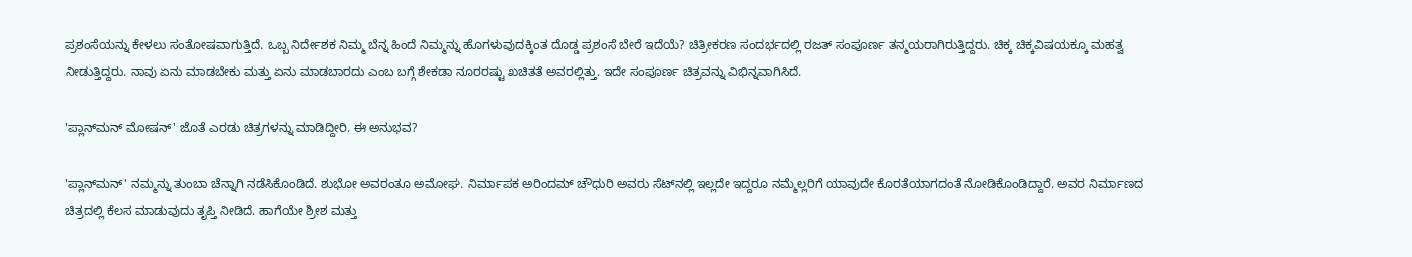ಪ್ರಶಂಸೆಯನ್ನು ಕೇಳಲು ಸಂತೋಷವಾಗುತ್ತಿದೆ. ಒಬ್ಬ ನಿರ್ದೇಶಕ ನಿಮ್ಮ ಬೆನ್ನ ಹಿಂದೆ ನಿಮ್ಮನ್ನು ಹೊಗಳುವುದಕ್ಕಿಂತ ದೊಡ್ಡ ಪ್ರಶಂಸೆ ಬೇರೆ ಇದೆಯೆ? ಚಿತ್ರೀಕರಣ ಸಂದರ್ಭದಲ್ಲಿ ರಜತ್ ಸಂಪೂರ್ಣ ತನ್ಮಯರಾಗಿರುತ್ತಿದ್ದರು. ಚಿಕ್ಕ ಚಿಕ್ಕವಿಷಯಕ್ಕೂ ಮಹತ್ವ ನೀಡುತ್ತಿದ್ದರು. ನಾವು ಏನು ಮಾಡಬೇಕು ಮತ್ತು ಏನು ಮಾಡಬಾರದು ಎಂಬ ಬಗ್ಗೆ ಶೇಕಡಾ ನೂರರಷ್ಟು ಖಚಿತತೆ ಅವರಲ್ಲಿತ್ತು. ಇದೇ ಸಂಪೂರ್ಣ ಚಿತ್ರವನ್ನು ವಿಭಿನ್ನವಾಗಿಸಿದೆ.

'ಪ್ಲಾನ್‌ಮನ್ ಮೋಷನ್' ಜೊತೆ ಎರಡು ಚಿತ್ರಗಳನ್ನು ಮಾಡಿದ್ದೀರಿ. ಈ ಅನುಭವ?

'ಪ್ಲಾನ್‌ಮನ್' ನಮ್ಮನ್ನು ತುಂಬಾ ಚೆನ್ನಾಗಿ ನಡೆಸಿಕೊಂಡಿದೆ. ಶುಭೋ ಅವರಂತೂ ಅಮೋಘ. ನಿರ್ಮಾಪಕ ಅರಿಂದಮ್ ಚೌಧುರಿ ಅವರು ಸೆಟ್‌ನಲ್ಲಿ ಇಲ್ಲದೇ ಇದ್ದರೂ ನಮ್ಮೆಲ್ಲರಿಗೆ ಯಾವುದೇ ಕೊರತೆಯಾಗದಂತೆ ನೋಡಿಕೊಂಡಿದ್ದಾರೆ. ಅವರ ನಿರ್ಮಾಣದ ಚಿತ್ರದಲ್ಲಿ ಕೆಲಸ ಮಾಡುವುದು ತೃಪ್ತಿ ನೀಡಿದೆ. ಹಾಗೆಯೇ ಶ್ರೀಶ ಮತ್ತು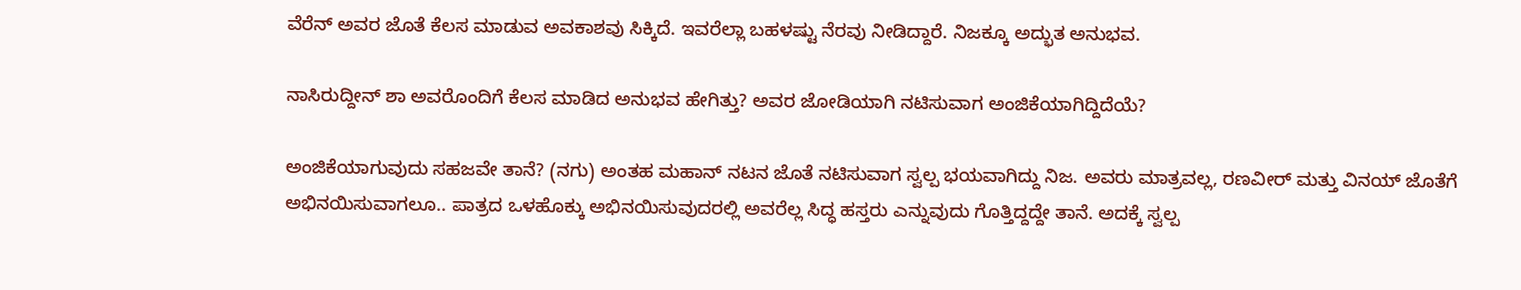ವೆರೆನ್ ಅವರ ಜೊತೆ ಕೆಲಸ ಮಾಡುವ ಅವಕಾಶವು ಸಿಕ್ಕಿದೆ. ಇವರೆಲ್ಲಾ ಬಹಳಷ್ಟು ನೆರವು ನೀಡಿದ್ದಾರೆ. ನಿಜಕ್ಕೂ ಅದ್ಭುತ ಅನುಭವ.

ನಾಸಿರುದ್ದೀನ್ ಶಾ ಅವರೊಂದಿಗೆ ಕೆಲಸ ಮಾಡಿದ ಅನುಭವ ಹೇಗಿತ್ತು? ಅವರ ಜೋಡಿಯಾಗಿ ನಟಿಸುವಾಗ ಅಂಜಿಕೆಯಾಗಿದ್ದಿದೆಯೆ?

ಅಂಜಿಕೆಯಾಗುವುದು ಸಹಜವೇ ತಾನೆ? (ನಗು) ಅಂತಹ ಮಹಾನ್ ನಟನ ಜೊತೆ ನಟಿಸುವಾಗ ಸ್ವಲ್ಪ ಭಯವಾಗಿದ್ದು ನಿಜ. ಅವರು ಮಾತ್ರವಲ್ಲ, ರಣವೀರ್ ಮತ್ತು ವಿನಯ್ ಜೊತೆಗೆ ಅಭಿನಯಿಸುವಾಗಲೂ.. ಪಾತ್ರದ ಒಳಹೊಕ್ಕು ಅಭಿನಯಿಸುವುದರಲ್ಲಿ ಅವರೆಲ್ಲ ಸಿದ್ಧ ಹಸ್ತರು ಎನ್ನುವುದು ಗೊತ್ತಿದ್ದದ್ದೇ ತಾನೆ. ಅದಕ್ಕೆ ಸ್ವಲ್ಪ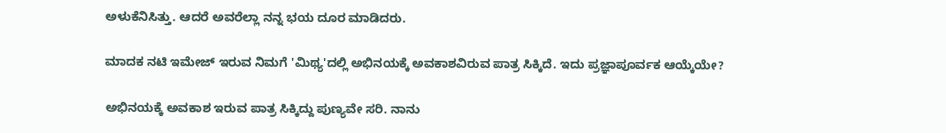ಅಳುಕೆನಿಸಿತ್ತು. ಆದರೆ ಅವರೆಲ್ಲಾ ನನ್ನ ಭಯ ದೂರ ಮಾಡಿದರು.

ಮಾದಕ ನಟಿ ಇಮೇಜ್ ಇರುವ ನಿಮಗೆ 'ಮಿಥ್ಯ'ದಲ್ಲಿ ಅಭಿನಯಕ್ಕೆ ಅವಕಾಶವಿರುವ ಪಾತ್ರ ಸಿಕ್ಕಿದೆ. ಇದು ಪ್ರಜ್ಞಾಪೂರ್ವಕ ಆಯ್ಕೆಯೇ?

ಅಭಿನಯಕ್ಕೆ ಅವಕಾಶ ಇರುವ ಪಾತ್ರ ಸಿಕ್ಕಿದ್ದು ಪುಣ್ಯವೇ ಸರಿ. ನಾನು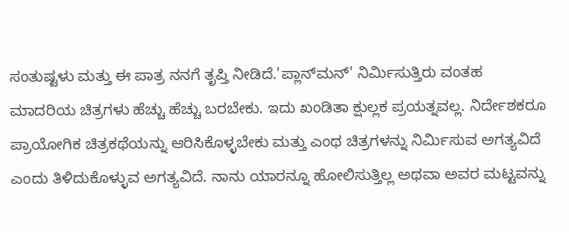ಸಂತುಷ್ಟಳು ಮತ್ತು ಈ ಪಾತ್ರ ನನಗೆ ತೃಪ್ತಿ ನೀಡಿದೆ.'ಪ್ಲಾನ್‌ಮನ್' ನಿರ್ಮಿಸುತ್ತಿರು ವಂತಹ ಮಾದರಿಯ ಚಿತ್ರಗಳು ಹೆಚ್ಚು ಹೆಚ್ಚು ಬರಬೇಕು. ಇದು ಖಂಡಿತಾ ಕ್ಷುಲ್ಲಕ ಪ್ರಯತ್ನವಲ್ಲ. ನಿರ್ದೇಶಕರೂ ಪ್ರಾಯೋಗಿಕ ಚಿತ್ರಕಥೆಯನ್ನು ಆರಿಸಿಕೊಳ್ಳಬೇಕು ಮತ್ತು ಎಂಥ ಚಿತ್ರಗಳನ್ನು ನಿರ್ಮಿಸುವ ಅಗತ್ಯವಿದೆ ಎಂದು ತಿಳಿದುಕೊಳ್ಳುವ ಅಗತ್ಯವಿದೆ. ನಾನು ಯಾರನ್ನೂ ಹೋಲಿಸುತ್ತಿಲ್ಲ ಅಥವಾ ಅವರ ಮಟ್ಟವನ್ನು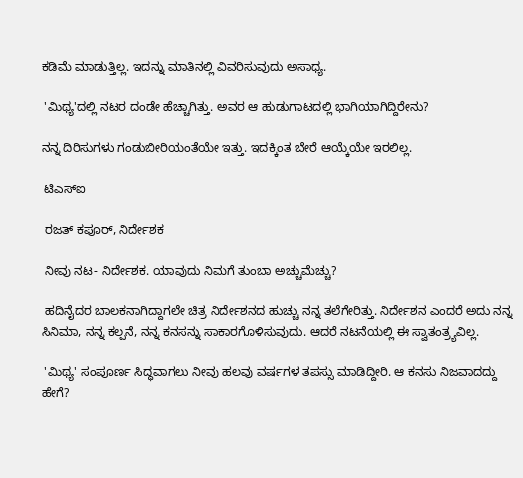ಕಡಿಮೆ ಮಾಡುತ್ತಿಲ್ಲ. ಇದನ್ನು ಮಾತಿನಲ್ಲಿ ವಿವರಿಸುವುದು ಅಸಾಧ್ಯ.

 'ಮಿಥ್ಯ'ದಲ್ಲಿ ನಟರ ದಂಡೇ ಹೆಚ್ಚಾಗಿತ್ತು. ಅವರ ಆ ಹುಡುಗಾಟದಲ್ಲಿ ಭಾಗಿಯಾಗಿದ್ದಿರೇನು?

ನನ್ನ ದಿರಿಸುಗಳು ಗಂಡುಬೀರಿಯಂತೆಯೇ ಇತ್ತು. ಇದಕ್ಕಿಂತ ಬೇರೆ ಆಯ್ಕೆಯೇ ಇರಲಿಲ್ಲ.

 ಟಿಎಸ್‌ಐ

 ರಜತ್ ಕಪೂರ್, ನಿರ್ದೇಶಕ

 ನೀವು ನಟ- ನಿರ್ದೇಶಕ. ಯಾವುದು ನಿಮಗೆ ತುಂಬಾ ಅಚ್ಚುಮೆಚ್ಚು?

 ಹದಿನೈದರ ಬಾಲಕನಾಗಿದ್ದಾಗಲೇ ಚಿತ್ರ ನಿರ್ದೇಶನದ ಹುಚ್ಚು ನನ್ನ ತಲೆಗೇರಿತ್ತು. ನಿರ್ದೇಶನ ಎಂದರೆ ಅದು ನನ್ನ ಸಿನಿಮಾ, ನನ್ನ ಕಲ್ಪನೆ, ನನ್ನ ಕನಸನ್ನು ಸಾಕಾರಗೊಳಿಸುವುದು. ಆದರೆ ನಟನೆಯಲ್ಲಿ ಈ ಸ್ವಾತಂತ್ರ್ಯವಿಲ್ಲ.

 'ಮಿಥ್ಯ' ಸಂಪೂರ್ಣ ಸಿದ್ಧವಾಗಲು ನೀವು ಹಲವು ವರ್ಷಗಳ ತಪಸ್ಸು ಮಾಡಿದ್ದೀರಿ. ಆ ಕನಸು ನಿಜವಾದದ್ದು ಹೇಗೆ?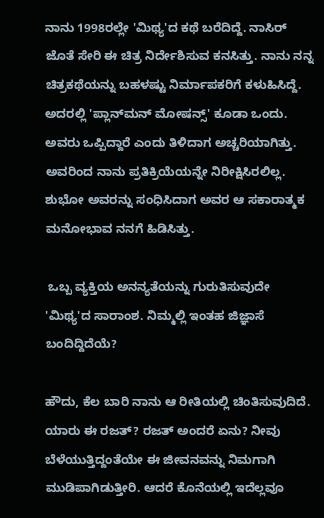ನಾನು 1998ರಲ್ಲೇ 'ಮಿಥ್ಯ'ದ ಕಥೆ ಬರೆದಿದ್ದೆ. ನಾಸಿರ್ ಜೊತೆ ಸೇರಿ ಈ ಚಿತ್ರ ನಿರ್ದೇಶಿಸುವ ಕನಸಿತ್ತು. ನಾನು ನನ್ನ ಚಿತ್ರಕಥೆಯನ್ನು ಬಹಳಷ್ಟು ನಿರ್ಮಾಪಕರಿಗೆ ಕಳುಹಿಸಿದ್ದೆ. ಅದರಲ್ಲಿ 'ಪ್ಲಾನ್‌ಮನ್ ಮೋಷನ್ಸ್' ಕೂಡಾ ಒಂದು. ಅವರು ಒಪ್ಪಿದ್ದಾರೆ ಎಂದು ತಿಳಿದಾಗ ಅಚ್ಚರಿಯಾಗಿತ್ತು. ಅವರಿಂದ ನಾನು ಪ್ರತಿಕ್ರಿಯೆಯನ್ನೇ ನಿರೀಕ್ಷಿಸಿರಲಿಲ್ಲ. ಶುಭೋ ಅವರನ್ನು ಸಂಧಿಸಿದಾಗ ಅವರ ಆ ಸಕಾರಾತ್ಮಕ ಮನೋಭಾವ ನನಗೆ ಹಿಡಿಸಿತ್ತು.

 ಒಬ್ಬ ವ್ಯಕ್ತಿಯ ಅನನ್ಯತೆಯನ್ನು ಗುರುತಿಸುವುದೇ 'ಮಿಥ್ಯ'ದ ಸಾರಾಂಶ. ನಿಮ್ಮಲ್ಲಿ ಇಂತಹ ಜಿಜ್ಞಾಸೆ ಬಂದಿದ್ದಿದೆಯೆ?

ಹೌದು, ಕೆಲ ಬಾರಿ ನಾನು ಆ ರೀತಿಯಲ್ಲಿ ಚಿಂತಿಸುವುದಿದೆ. ಯಾರು ಈ ರಜತ್? ರಜತ್ ಅಂದರೆ ಏನು? ನೀವು ಬೆಳೆಯುತ್ತಿದ್ದಂತೆಯೇ ಈ ಜೀವನವನ್ನು ನಿಮಗಾಗಿ ಮುಡಿಪಾಗಿಡುತ್ತೀರಿ. ಆದರೆ ಕೊನೆಯಲ್ಲಿ ಇದೆಲ್ಲವೂ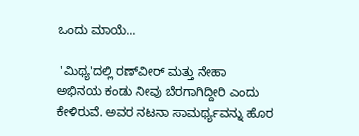ಒಂದು ಮಾಯೆ...

 'ಮಿಥ್ಯ'ದಲ್ಲಿ ರಣ್‌ವೀರ್ ಮತ್ತು ನೇಹಾ ಅಭಿನಯ ಕಂಡು ನೀವು ಬೆರಗಾಗಿದ್ದೀರಿ ಎಂದು ಕೇಳಿರುವೆ. ಅವರ ನಟನಾ ಸಾಮರ್ಥ್ಯವನ್ನು ಹೊರ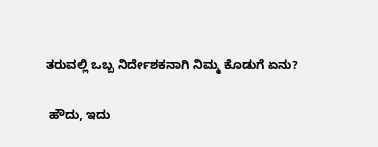ತರುವಲ್ಲಿ ಒಬ್ಬ ನಿರ್ದೇಶಕನಾಗಿ ನಿಮ್ಮ ಕೊಡುಗೆ ಏನು?

 ಹೌದು, ಇದು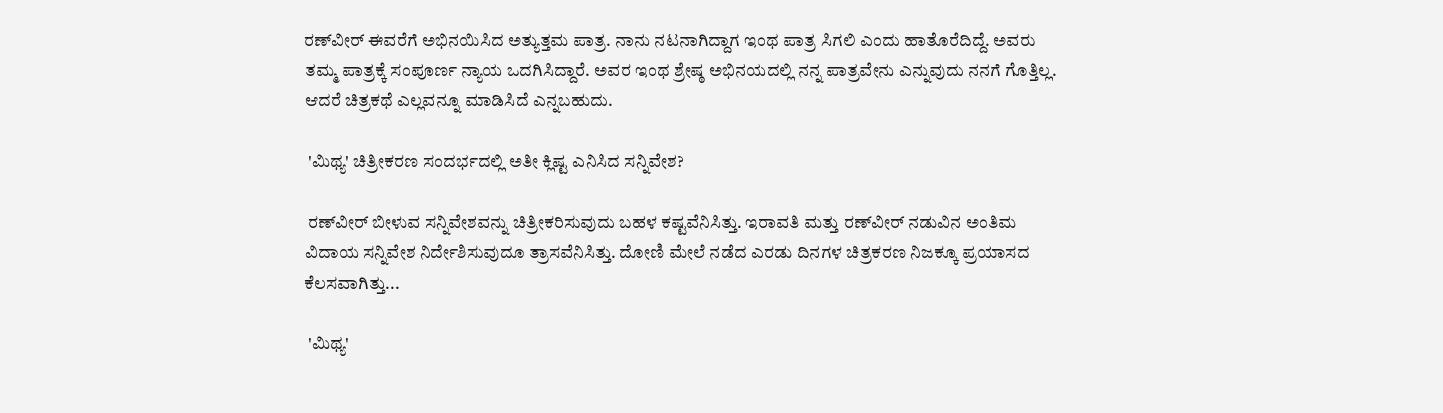ರಣ್‌ವೀರ್ ಈವರೆಗೆ ಅಭಿನಯಿಸಿದ ಅತ್ಯುತ್ತಮ ಪಾತ್ರ. ನಾನು ನಟನಾಗಿದ್ದಾಗ ಇಂಥ ಪಾತ್ರ ಸಿಗಲಿ ಎಂದು ಹಾತೊರೆದಿದ್ದೆ. ಅವರು ತಮ್ಮ ಪಾತ್ರಕ್ಕೆ ಸಂಪೂರ್ಣ ನ್ಯಾಯ ಒದಗಿಸಿದ್ದಾರೆ. ಅವರ ಇಂಥ ಶ್ರೇಷ್ಠ ಅಭಿನಯದಲ್ಲಿ ನನ್ನ ಪಾತ್ರವೇನು ಎನ್ನುವುದು ನನಗೆ ಗೊತ್ತಿಲ್ಲ. ಆದರೆ ಚಿತ್ರಕಥೆ ಎಲ್ಲವನ್ನೂ ಮಾಡಿಸಿದೆ ಎನ್ನಬಹುದು.

 'ಮಿಥ್ಯ' ಚಿತ್ರೀಕರಣ ಸಂದರ್ಭದಲ್ಲಿ ಅತೀ ಕ್ಲಿಷ್ಟ ಎನಿಸಿದ ಸನ್ನಿವೇಶ?

 ರಣ್‌ವೀರ್ ಬೀಳುವ ಸನ್ನಿವೇಶವನ್ನು ಚಿತ್ರೀಕರಿಸುವುದು ಬಹಳ ಕಷ್ಟವೆನಿಸಿತ್ತು. ಇರಾವತಿ ಮತ್ತು ರಣ್‌ವೀರ್ ನಡುವಿನ ಅಂತಿಮ ವಿದಾಯ ಸನ್ನಿವೇಶ ನಿರ್ದೇಶಿಸುವುದೂ ತ್ರಾಸವೆನಿಸಿತ್ತು. ದೋಣಿ ಮೇಲೆ ನಡೆದ ಎರಡು ದಿನಗಳ ಚಿತ್ರಕರಣ ನಿಜಕ್ಕೂ ಪ್ರಯಾಸದ ಕೆಲಸವಾಗಿತ್ತು...

 'ಮಿಥ್ಯ'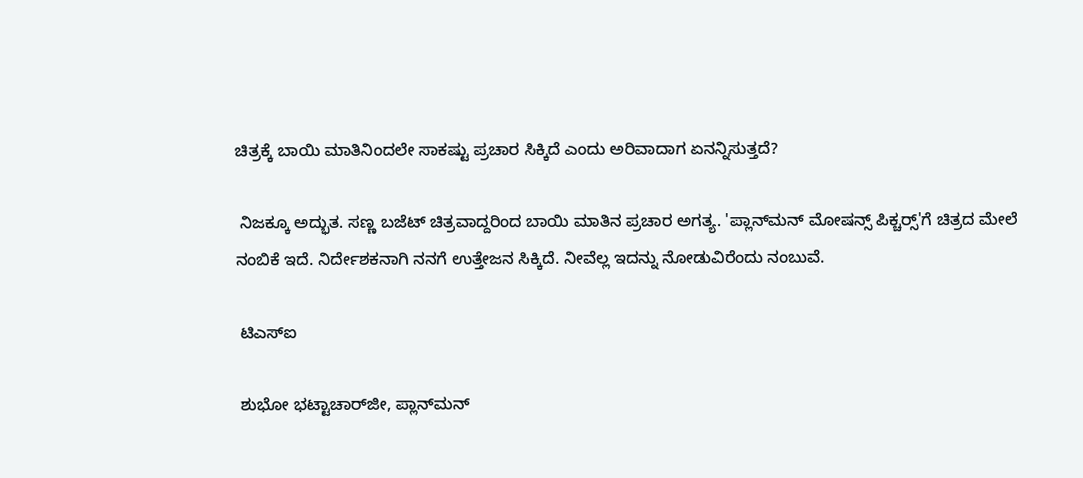ಚಿತ್ರಕ್ಕೆ ಬಾಯಿ ಮಾತಿನಿಂದಲೇ ಸಾಕಷ್ಟು ಪ್ರಚಾರ ಸಿಕ್ಕಿದೆ ಎಂದು ಅರಿವಾದಾಗ ಏನನ್ನಿಸುತ್ತದೆ?

 ನಿಜಕ್ಕೂ ಅದ್ಭುತ. ಸಣ್ಣ ಬಜೆಟ್ ಚಿತ್ರವಾದ್ದರಿಂದ ಬಾಯಿ ಮಾತಿನ ಪ್ರಚಾರ ಅಗತ್ಯ. 'ಪ್ಲಾನ್‌ಮನ್ ಮೋಷನ್ಸ್ ಪಿಕ್ಚರ್‍ಸ್'ಗೆ ಚಿತ್ರದ ಮೇಲೆ ನಂಬಿಕೆ ಇದೆ. ನಿರ್ದೇಶಕನಾಗಿ ನನಗೆ ಉತ್ತೇಜನ ಸಿಕ್ಕಿದೆ. ನೀವೆಲ್ಲ ಇದನ್ನು ನೋಡುವಿರೆಂದು ನಂಬುವೆ.

 ಟಿಎಸ್‌ಐ

 ಶುಭೋ ಭಟ್ಟಾಚಾರ್‌ಜೀ, ಪ್ಲಾನ್‌ಮನ್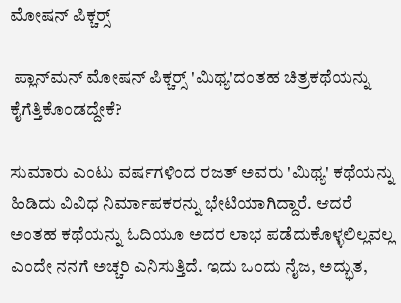ಮೋಷನ್ ಪಿಕ್ಚರ್‍ಸ್

 ಪ್ಲಾನ್‌ಮನ್ ಮೋಷನ್ ಪಿಕ್ಚರ್‍ಸ್ 'ಮಿಥ್ಯ'ದಂತಹ ಚಿತ್ರಕಥೆಯನ್ನು ಕೈಗೆತ್ತಿಕೊಂಡದ್ದೇಕೆ?

ಸುಮಾರು ಎಂಟು ವರ್ಷಗಳಿಂದ ರಜತ್ ಅವರು 'ಮಿಥ್ಯ' ಕಥೆಯನ್ನು ಹಿಡಿದು ವಿವಿಧ ನಿರ್ಮಾಪಕರನ್ನು ಭೇಟಿಯಾಗಿದ್ದಾರೆ. ಆದರೆ ಅಂತಹ ಕಥೆಯನ್ನು ಓದಿಯೂ ಅದರ ಲಾಭ ಪಡೆದುಕೊಳ್ಳಲಿಲ್ಲವಲ್ಲ ಎಂದೇ ನನಗೆ ಅಚ್ಚರಿ ಎನಿಸುತ್ತಿದೆ. ಇದು ಒಂದು ನೈಜ, ಅದ್ಭುತ,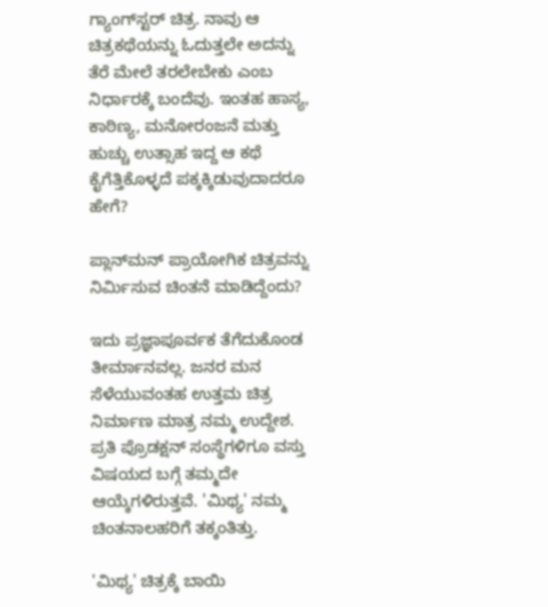ಗ್ಯಾಂಗ್‌ಸ್ಟರ್ ಚಿತ್ರ. ನಾವು ಆ ಚಿತ್ರಕಥೆಯನ್ನು ಓದುತ್ತಲೇ ಅದನ್ನು ತೆರೆ ಮೇಲೆ ತರಲೇಬೇಕು ಎಂಬ ನಿರ್ಧಾರಕ್ಕೆ ಬಂದೆವು. ಇಂತಹ ಹಾಸ್ಯ, ಕಾಠಿಣ್ಯ, ಮನೋರಂಜನೆ ಮತ್ತು ಹುಚ್ಚು ಉತ್ಸಾಹ ಇದ್ದ ಆ ಕಥೆ ಕೈಗೆತ್ತಿಕೊಳ್ಳದೆ ಪಕ್ಕಕ್ಕಿಡುವುದಾದರೂ ಹೇಗೆ?

ಪ್ಲಾನ್‌ಮನ್ ಪ್ರಾಯೋಗಿಕ ಚಿತ್ರವನ್ನು ನಿರ್ಮಿಸುವ ಚಿಂತನೆ ಮಾಡಿದ್ದೆಂದು?

ಇದು ಪ್ರಜ್ಞಾಪೂರ್ವಕ ತೆಗೆದುಕೊಂಡ ತೀರ್ಮಾನವಲ್ಲ. ಜನರ ಮನ ಸೆಳೆಯುವಂತಹ ಉತ್ತಮ ಚಿತ್ರ ನಿರ್ಮಾಣ ಮಾತ್ರ ನಮ್ಮ ಉದ್ದೇಶ. ಪ್ರತಿ ಪ್ರೊಡಕ್ಷನ್ ಸಂಸ್ಥೆಗಳಿಗೂ ವಸ್ತು ವಿಷಯದ ಬಗ್ಗೆ ತಮ್ಮದೇ ಆಯ್ಕೆಗಳಿರುತ್ತವೆ. 'ಮಿಥ್ಯ' ನಮ್ಮ ಚಿಂತನಾಲಹರಿಗೆ ತಕ್ಕಂತಿತ್ತು.

'ಮಿಥ್ಯ' ಚಿತ್ರಕ್ಕೆ ಬಾಯಿ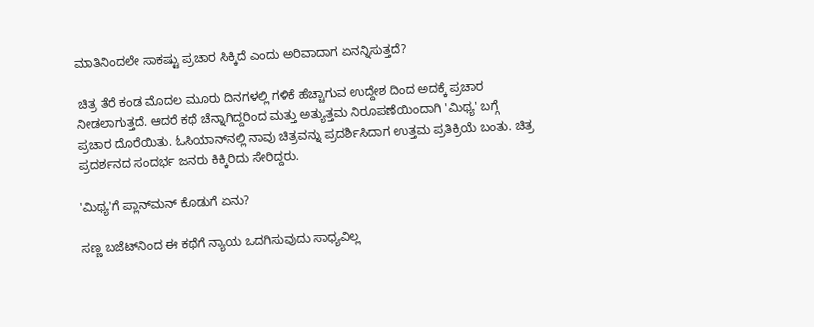ಮಾತಿನಿಂದಲೇ ಸಾಕಷ್ಟು ಪ್ರಚಾರ ಸಿಕ್ಕಿದೆ ಎಂದು ಅರಿವಾದಾಗ ಏನನ್ನಿಸುತ್ತದೆ?

 ಚಿತ್ರ ತೆರೆ ಕಂಡ ಮೊದಲ ಮೂರು ದಿನಗಳಲ್ಲಿ ಗಳಿಕೆ ಹೆಚ್ಚಾಗುವ ಉದ್ದೇಶ ದಿಂದ ಅದಕ್ಕೆ ಪ್ರಚಾರ ನೀಡಲಾಗುತ್ತದೆ. ಆದರೆ ಕಥೆ ಚೆನ್ನಾಗಿದ್ದರಿಂದ ಮತ್ತು ಅತ್ಯುತ್ತಮ ನಿರೂಪಣೆಯಿಂದಾಗಿ 'ಮಿಥ್ಯ' ಬಗ್ಗೆ ಪ್ರಚಾರ ದೊರೆಯಿತು. ಓಸಿಯಾನ್‌ನಲ್ಲಿ ನಾವು ಚಿತ್ರವನ್ನು ಪ್ರದರ್ಶಿಸಿದಾಗ ಉತ್ತಮ ಪ್ರತಿಕ್ರಿಯೆ ಬಂತು. ಚಿತ್ರ ಪ್ರದರ್ಶನದ ಸಂದರ್ಭ ಜನರು ಕಿಕ್ಕಿರಿದು ಸೇರಿದ್ದರು.

'ಮಿಥ್ಯ'ಗೆ ಪ್ಲಾನ್‌ಮನ್ ಕೊಡುಗೆ ಏನು?

ಸಣ್ಣ ಬಜೆಟ್‌ನಿಂದ ಈ ಕಥೆಗೆ ನ್ಯಾಯ ಒದಗಿಸುವುದು ಸಾಧ್ಯವಿಲ್ಲ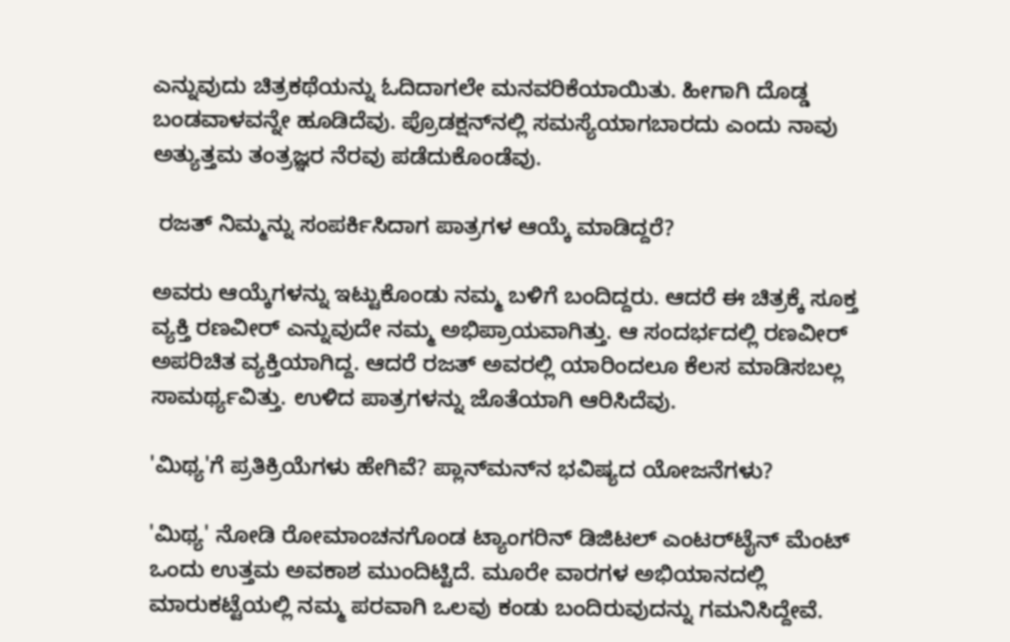ಎನ್ನುವುದು ಚಿತ್ರಕಥೆಯನ್ನು ಓದಿದಾಗಲೇ ಮನವರಿಕೆಯಾಯಿತು. ಹೀಗಾಗಿ ದೊಡ್ಡ ಬಂಡವಾಳವನ್ನೇ ಹೂಡಿದೆವು. ಪ್ರೊಡಕ್ಷನ್‌ನಲ್ಲಿ ಸಮಸ್ಯೆಯಾಗಬಾರದು ಎಂದು ನಾವು ಅತ್ಯುತ್ತಮ ತಂತ್ರಜ್ಞರ ನೆರವು ಪಡೆದುಕೊಂಡೆವು.

 ರಜತ್ ನಿಮ್ಮನ್ನು ಸಂಪರ್ಕಿಸಿದಾಗ ಪಾತ್ರಗಳ ಆಯ್ಕೆ ಮಾಡಿದ್ದರೆ?

ಅವರು ಆಯ್ಕೆಗಳನ್ನು ಇಟ್ಟುಕೊಂಡು ನಮ್ಮ ಬಳಿಗೆ ಬಂದಿದ್ದರು. ಆದರೆ ಈ ಚಿತ್ರಕ್ಕೆ ಸೂಕ್ತ ವ್ಯಕ್ತಿ ರಣವೀರ್ ಎನ್ನುವುದೇ ನಮ್ಮ ಅಭಿಪ್ರಾಯವಾಗಿತ್ತು. ಆ ಸಂದರ್ಭದಲ್ಲಿ ರಣವೀರ್ ಅಪರಿಚಿತ ವ್ಯಕ್ತಿಯಾಗಿದ್ದ. ಆದರೆ ರಜತ್ ಅವರಲ್ಲಿ ಯಾರಿಂದಲೂ ಕೆಲಸ ಮಾಡಿಸಬಲ್ಲ ಸಾಮರ್ಥ್ಯವಿತ್ತು. ಉಳಿದ ಪಾತ್ರಗಳನ್ನು ಜೊತೆಯಾಗಿ ಆರಿಸಿದೆವು.

'ಮಿಥ್ಯ'ಗೆ ಪ್ರತಿಕ್ರಿಯೆಗಳು ಹೇಗಿವೆ? ಪ್ಲಾನ್‌ಮನ್‌ನ ಭವಿಷ್ಯದ ಯೋಜನೆಗಳು?

'ಮಿಥ್ಯ' ನೋಡಿ ರೋಮಾಂಚನಗೊಂಡ ಟ್ಯಾಂಗರಿನ್ ಡಿಜಿಟಲ್ ಎಂಟರ್‌ಟೈನ್ ಮೆಂಟ್ ಒಂದು ಉತ್ತಮ ಅವಕಾಶ ಮುಂದಿಟ್ಟಿದೆ. ಮೂರೇ ವಾರಗಳ ಅಭಿಯಾನದಲ್ಲಿ ಮಾರುಕಟ್ಟೆಯಲ್ಲಿ ನಮ್ಮ ಪರವಾಗಿ ಒಲವು ಕಂಡು ಬಂದಿರುವುದನ್ನು ಗಮನಿಸಿದ್ದೇವೆ.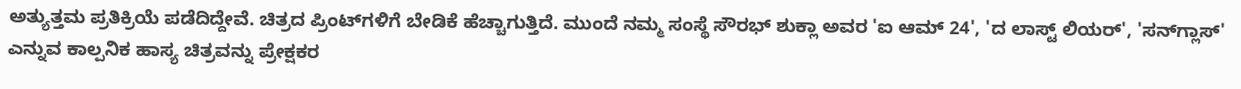ಅತ್ಯುತ್ತಮ ಪ್ರತಿಕ್ರಿಯೆ ಪಡೆದಿದ್ದೇವೆ. ಚಿತ್ರದ ಪ್ರಿಂಟ್‌ಗಳಿಗೆ ಬೇಡಿಕೆ ಹೆಚ್ಚಾಗುತ್ತಿದೆ. ಮುಂದೆ ನಮ್ಮ ಸಂಸ್ಥೆ ಸೌರಭ್ ಶುಕ್ಲಾ ಅವರ 'ಐ ಆಮ್ 24', 'ದ ಲಾಸ್ಟ್ ಲಿಯರ್', 'ಸನ್‌ಗ್ಲಾಸ್' ಎನ್ನುವ ಕಾಲ್ಪನಿಕ ಹಾಸ್ಯ ಚಿತ್ರವನ್ನು ಪ್ರೇಕ್ಷಕರ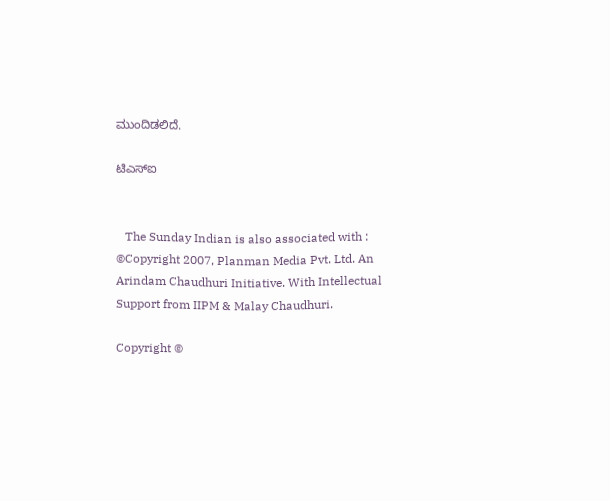ಮುಂದಿಡಲಿದೆ.

ಟಿಎಸ್‌ಐ


   The Sunday Indian is also associated with :
©Copyright 2007, Planman Media Pvt. Ltd. An Arindam Chaudhuri Initiative. With Intellectual Support from IIPM & Malay Chaudhuri.

Copyright ©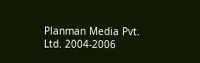Planman Media Pvt. Ltd. 2004-2006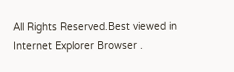All Rights Reserved.Best viewed in Internet Explorer Browser .